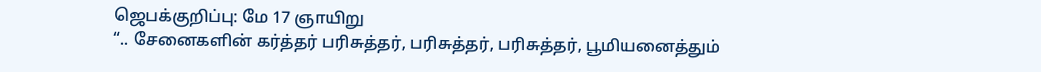ஜெபக்குறிப்பு: மே 17 ஞாயிறு
“.. சேனைகளின் கர்த்தர் பரிசுத்தர், பரிசுத்தர், பரிசுத்தர், பூமியனைத்தும்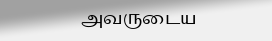அவருடைய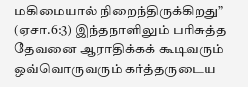மகிமையால் நிறைந்திருக்கிறது” (ஏசா.6:3) இந்தநாளிலும் பரிசுத்த தேவனை ஆராதிக்கக் கூடிவரும் ஒவ்வொருவரும் கர்த்தருடைய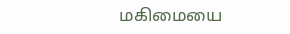மகிமையை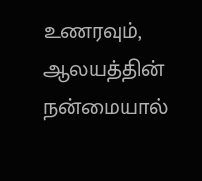உணரவும், ஆலயத்தின் நன்மையால்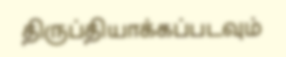திருப்தியாக்கப்படவும்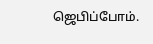ஜெபிப்போம்.